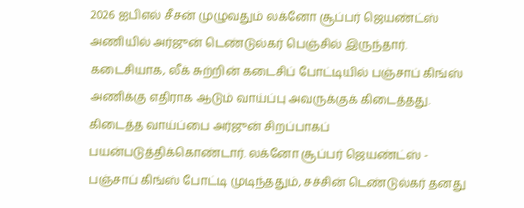2026 ஐபிஎல் சீசன் முழுவதும் லக்னோ சூப்பர் ஜெயண்ட்ஸ் அணியில் அர்ஜுன் டெண்டுல்கர் பெஞ்சில் இருந்தார். கடைசியாக, லீக் சுற்றின் கடைசிப் போட்டியில் பஞ்சாப் கிங்ஸ் அணிக்கு எதிராக ஆடும் வாய்ப்பு அவருக்குக் கிடைத்தது. கிடைத்த வாய்ப்பை அர்ஜுன் சிறப்பாகப் பயன்படுத்திக்கொண்டார். லக்னோ சூப்பர் ஜெயண்ட்ஸ் - பஞ்சாப் கிங்ஸ் போட்டி முடிந்ததும், சச்சின் டெண்டுல்கர் தனது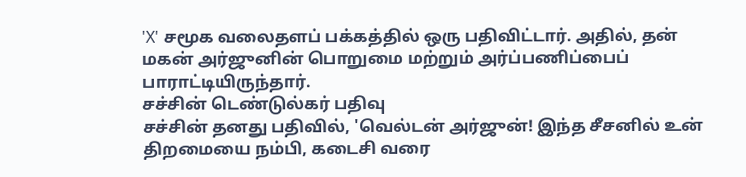'X' சமூக வலைதளப் பக்கத்தில் ஒரு பதிவிட்டார். அதில், தன் மகன் அர்ஜுனின் பொறுமை மற்றும் அர்ப்பணிப்பைப் பாராட்டியிருந்தார்.
சச்சின் டெண்டுல்கர் பதிவு
சச்சின் தனது பதிவில், 'வெல்டன் அர்ஜுன்! இந்த சீசனில் உன் திறமையை நம்பி, கடைசி வரை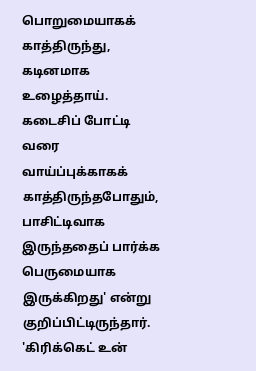பொறுமையாகக் காத்திருந்து, கடினமாக உழைத்தாய். கடைசிப் போட்டி வரை வாய்ப்புக்காகக் காத்திருந்தபோதும், பாசிட்டிவாக இருந்ததைப் பார்க்க பெருமையாக இருக்கிறது' என்று குறிப்பிட்டிருந்தார். 'கிரிக்கெட் உன்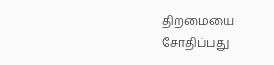திறமையை சோதிப்பது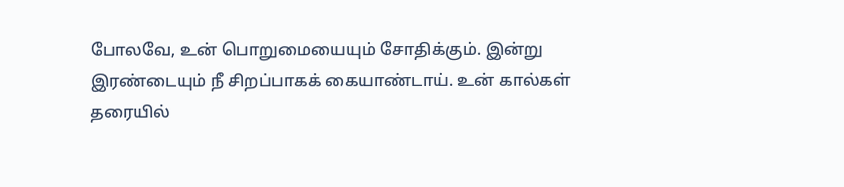போலவே, உன் பொறுமையையும் சோதிக்கும். இன்று இரண்டையும் நீ சிறப்பாகக் கையாண்டாய். உன் கால்கள் தரையில்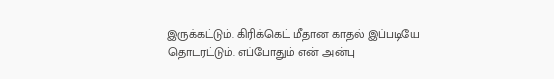இருக்கட்டும். கிரிக்கெட் மீதான காதல் இப்படியே தொடரட்டும். எப்போதும் என் அன்பு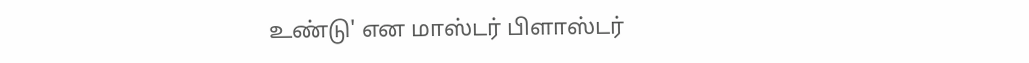உண்டு' என மாஸ்டர் பிளாஸ்டர்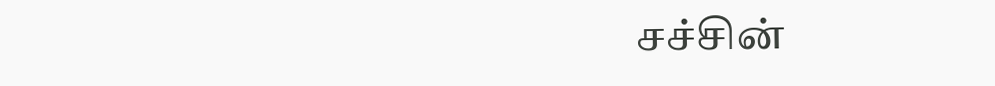சச்சின்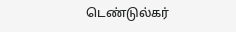டெண்டுல்கர்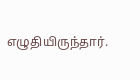எழுதியிருந்தார்.